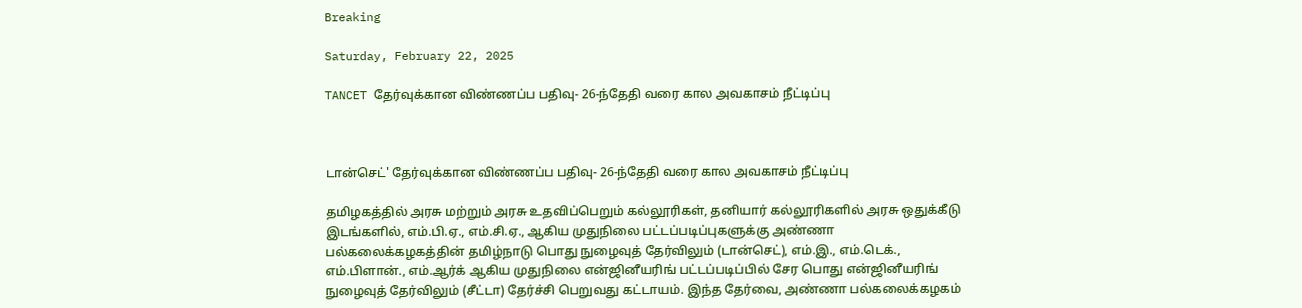Breaking

Saturday, February 22, 2025

TANCET தேர்வுக்கான விண்ணப்ப பதிவு- 26-ந்தேதி வரை கால அவகாசம் நீட்டிப்பு



டான்செட்' தேர்வுக்கான விண்ணப்ப பதிவு- 26-ந்தேதி வரை கால அவகாசம் நீட்டிப்பு

தமிழகத்தில் அரசு மற்றும் அரசு உதவிப்பெறும் கல்லூரிகள், தனியார் கல்லூரிகளில் அரசு ஒதுக்கீடு இடங்களில், எம்.பி.ஏ., எம்.சி.ஏ., ஆகிய முதுநிலை பட்டப்படிப்புகளுக்கு அண்ணா பல்கலைக்கழகத்தின் தமிழ்நாடு பொது நுழைவுத் தேர்விலும் (டான்செட்), எம்.இ., எம்.டெக்., எம்.பிளான்., எம்.ஆர்க் ஆகிய முதுநிலை என்ஜினீயரிங் பட்டப்படிப்பில் சேர பொது என்ஜினீயரிங் நுழைவுத் தேர்விலும் (சீட்டா) தேர்ச்சி பெறுவது கட்டாயம். இந்த தேர்வை, அண்ணா பல்கலைக்கழகம்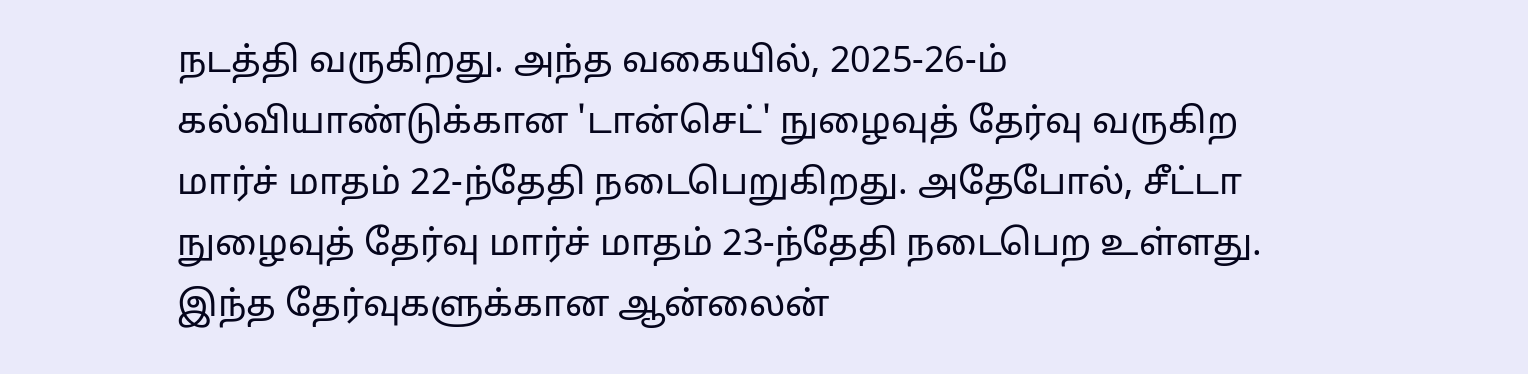நடத்தி வருகிறது. அந்த வகையில், 2025-26-ம் கல்வியாண்டுக்கான 'டான்செட்' நுழைவுத் தேர்வு வருகிற மார்ச் மாதம் 22-ந்தேதி நடைபெறுகிறது. அதேபோல், சீட்டா நுழைவுத் தேர்வு மார்ச் மாதம் 23-ந்தேதி நடைபெற உள்ளது. இந்த தேர்வுகளுக்கான ஆன்லைன்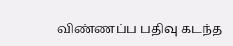விண்ணப்ப பதிவு கடந்த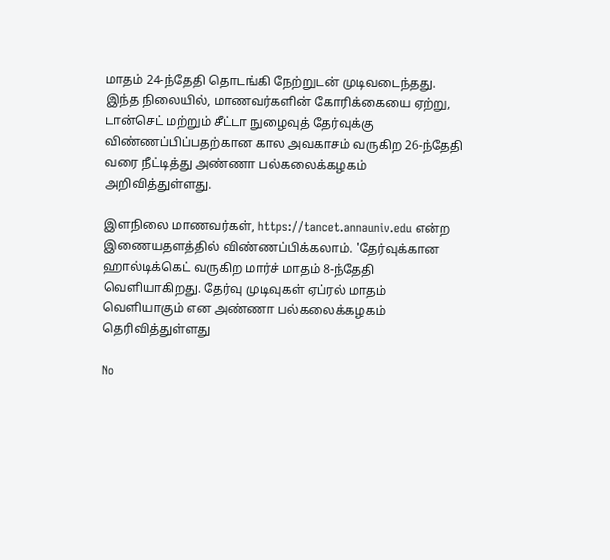மாதம் 24-ந்தேதி தொடங்கி நேற்றுடன் முடிவடைந்தது. இந்த நிலையில், மாணவர்களின் கோரிக்கையை ஏற்று, டான்செட் மற்றும் சீட்டா நுழைவுத் தேர்வுக்கு விண்ணப்பிப்பதற்கான கால அவகாசம் வருகிற 26-ந்தேதி வரை நீட்டித்து அண்ணா பல்கலைக்கழகம் அறிவித்துள்ளது.

இளநிலை மாணவர்கள், https://tancet.annauniv.edu என்ற இணையதளத்தில் விண்ணப்பிக்கலாம். 'தேர்வுக்கான ஹால்டிக்கெட் வருகிற மார்ச் மாதம் 8-ந்தேதி வெளியாகிறது. தேர்வு முடிவுகள் ஏப்ரல் மாதம் வெளியாகும் என அண்ணா பல்கலைக்கழகம் தெரிவித்துள்ளது

No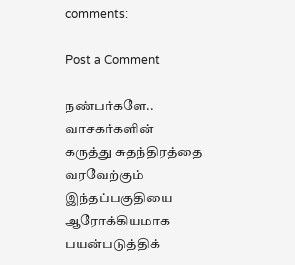comments:

Post a Comment

நண்பர்களே.. வாசகர்களின் கருத்து சுதந்திரத்தை வரவேற்கும் இந்தப்பகுதியை ஆரோக்கியமாக பயன்படுத்திக்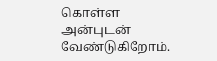கொள்ள அன்புடன் வேண்டுகிறோம்.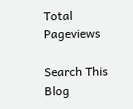Total Pageviews

Search This Blog